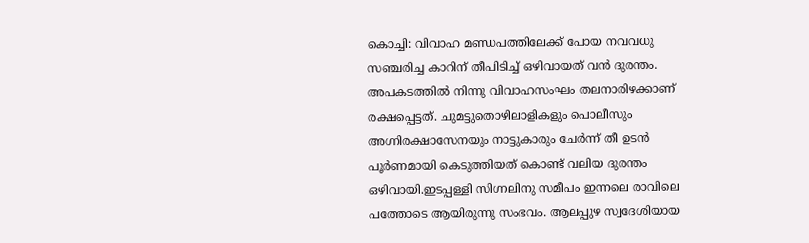കൊച്ചി: വിവാഹ മണ്ഡപത്തിലേക്ക് പോയ നവവധു സഞ്ചരിച്ച കാറിന് തീപിടിച്ച് ഒഴിവായത് വൻ ദുരന്തം. അപകടത്തിൽ നിന്നു വിവാഹസംഘം തലനാരിഴക്കാണ് രക്ഷപ്പെട്ടത്. ചുമട്ടുതൊഴിലാളികളും പൊലീസും അഗ്നിരക്ഷാസേനയും നാട്ടുകാരും ചേർന്ന് തീ ഉടൻ പൂർണമായി കെടുത്തിയത് കൊണ്ട് വലിയ ദുരന്തം ഒഴിവായി.ഇടപ്പള്ളി സിഗ്നലിനു സമീപം ഇന്നലെ രാവിലെ പത്തോടെ ആയിരുന്നു സംഭവം. ആലപ്പുഴ സ്വദേശിയായ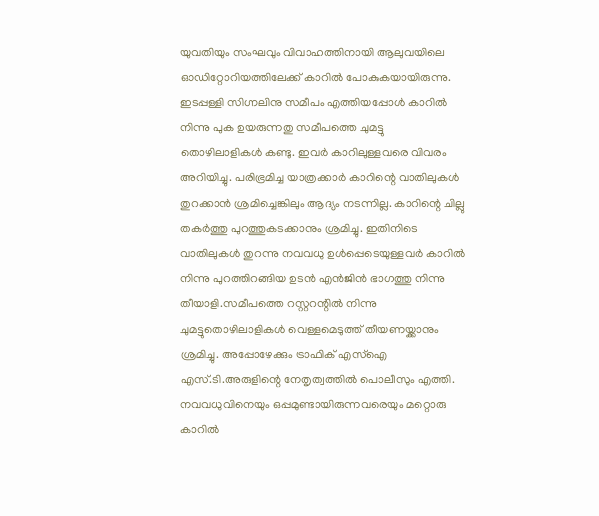യുവതിയും സംഘവും വിവാഹത്തിനായി ആലുവയിലെ ഓഡിറ്റോറിയത്തിലേക്ക് കാറിൽ പോകുകയായിരുന്നു. ഇടപ്പള്ളി സിഗ്നലിനു സമീപം എത്തിയപ്പോൾ കാറിൽ നിന്നു പുക ഉയരുന്നതു സമീപത്തെ ചുമട്ടു തൊഴിലാളികൾ കണ്ടു. ഇവർ കാറിലുള്ളവരെ വിവരം അറിയിച്ചു. പരിഭ്രമിച്ച യാത്രക്കാർ കാറിന്റെ വാതിലുകൾ തുറക്കാൻ ശ്രമിച്ചെങ്കിലും ആദ്യം നടന്നില്ല. കാറിന്റെ ചില്ലു തകർത്തു പുറത്തുകടക്കാനും ശ്രമിച്ചു. ഇതിനിടെ വാതിലുകൾ തുറന്നു നവവധു ഉൾപ്പെടെയുള്ളവർ കാറിൽ നിന്നു പുറത്തിറങ്ങിയ ഉടൻ എൻജിൻ ഭാഗത്തു നിന്നു തീയാളി.സമീപത്തെ റസ്റ്ററന്റിൽ നിന്നു ചുമട്ടുതൊഴിലാളികൾ വെള്ളമെടുത്ത് തീയണയ്ക്കാനും ശ്രമിച്ചു. അപ്പോഴേക്കും ട്രാഫിക് എസ്ഐ എസ്.ടി.അരുളിന്റെ നേതൃത്വത്തിൽ പൊലീസും എത്തി. നവവധുവിനെയും ഒപ്പമുണ്ടായിരുന്നവരെയും മറ്റൊരു കാറിൽ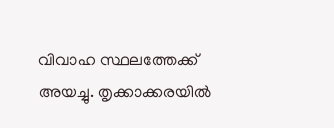വിവാഹ സ്ഥലത്തേക്ക് അയച്ചു. തൃക്കാക്കരയിൽ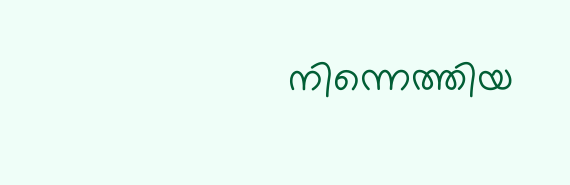നിന്നെത്തിയ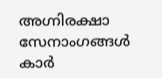അഗ്നിരക്ഷാ സേനാംഗങ്ങൾ കാർ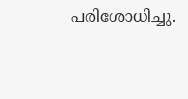പരിശോധിച്ചു.